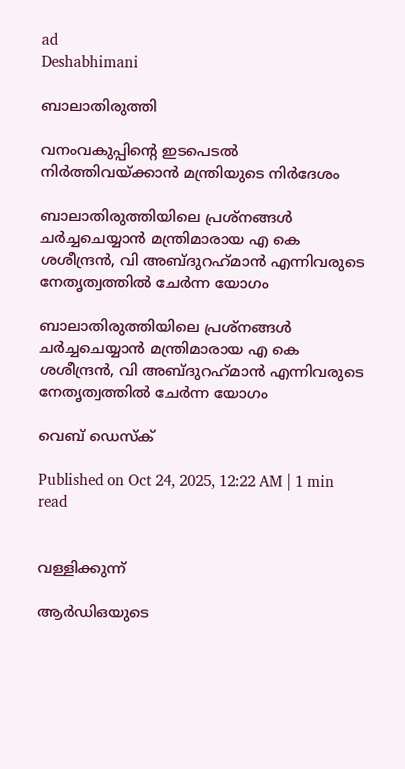ad
Deshabhimani

ബാലാതിരുത്തി

വനംവകുപ്പിന്റെ ഇടപെടൽ നിർത്തിവയ്ക്കാൻ മന്ത്രിയുടെ നിർദേശം

ബാലാതിരുത്തിയിലെ പ്രശ്നങ്ങൾ ചർച്ചചെയ്യാൻ മന്ത്രിമാരായ എ കെ ശശീന്ദ്രൻ, വി അബ്ദുറഹ്‌മാൻ എന്നിവരുടെ
നേതൃത്വത്തിൽ ചേർന്ന യോഗം

ബാലാതിരുത്തിയിലെ പ്രശ്നങ്ങൾ ചർച്ചചെയ്യാൻ മന്ത്രിമാരായ എ കെ ശശീന്ദ്രൻ, വി അബ്ദുറഹ്‌മാൻ എന്നിവരുടെ
നേതൃത്വത്തിൽ ചേർന്ന യോഗം

വെബ് ഡെസ്ക്

Published on Oct 24, 2025, 12:22 AM | 1 min read


വള്ളിക്കുന്ന്

ആർഡിഒയുടെ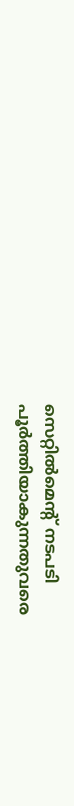സെറ്റിൽമെന്റ്‌ നടപടി പൂർത്തിയാകുന്നതുവരെ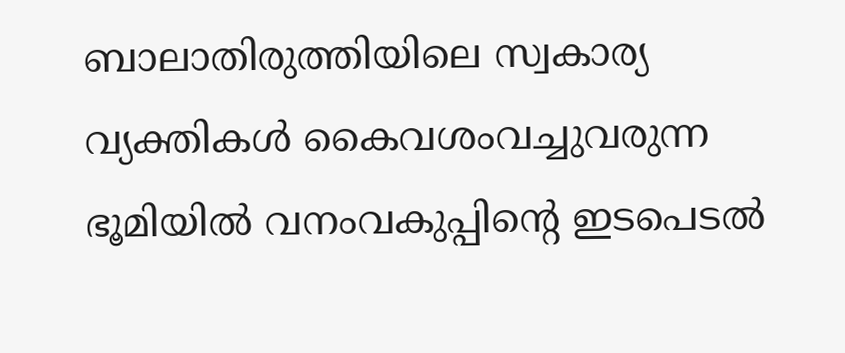ബാലാതിരുത്തിയിലെ സ്വകാര്യ വ്യക്തികൾ കൈവശംവച്ചുവരുന്ന ഭൂമിയിൽ വനംവകുപ്പിന്റെ ഇടപെടൽ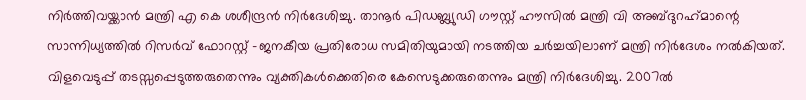നിർത്തിവയ്ക്കാൻ മന്ത്രി എ കെ ശശീന്ദ്രൻ നിർദേശിച്ചു. താനൂർ പിഡബ്ല്യുഡി ഗൗസ്റ്റ് ഹൗസിൽ മന്ത്രി വി അബ്ദുറഹ്‌മാന്റെ സാന്നിധ്യത്തിൽ റിസർവ്‌ ഫോറസ്റ്റ് -ജനകീയ പ്രതിരോധ സമിതിയുമായി നടത്തിയ ചർച്ചയിലാണ് മന്ത്രി നിർദേശം നൽകിയത്‌. വിളവെടുപ്പ് തടസ്സപ്പെടുത്തരുതെന്നും വ്യക്തികൾക്കെതിരെ കേസെടുക്കരുതെന്നും മന്ത്രി നിർദേശിച്ചു. 2007ൽ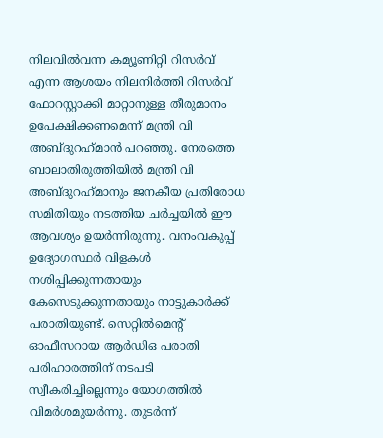നിലവിൽവന്ന കമ്യൂണിറ്റി റിസർവ്‌ എന്ന ആശയം നിലനിർത്തി റിസർവ്‌ ഫോറസ്റ്റാക്കി മാറ്റാനുള്ള തീരുമാനം ഉപേക്ഷിക്കണമെന്ന്‌ മന്ത്രി വി അബ്ദുറഹ്‌മാൻ പറഞ്ഞു. നേരത്തെ ബാലാതിരുത്തിയിൽ മന്ത്രി വി അബ്ദുറഹ്‌മാനും ജനകീയ പ്രതിരോധ സമിതിയും നടത്തിയ ചർച്ചയിൽ ഈ ആവശ്യം ഉയര്‍ന്നിരുന്നു. വനംവകുപ്പ്‌ ഉദ്യോഗസ്ഥർ വിളകൾ നശിപ്പിക്കുന്നതായും കേസെടുക്കുന്നതായും നാട്ടുകാർക്ക്‌ പരാതിയുണ്ട്. സെറ്റിൽമെന്റ്‌ ഓഫീസറായ ആർഡിഒ പരാതി പരിഹാരത്തിന്‌ നടപടി സ്വീകരിച്ചില്ലെന്നും യോഗത്തിൽ വിമർശമുയർന്നു. തുടർന്ന്‌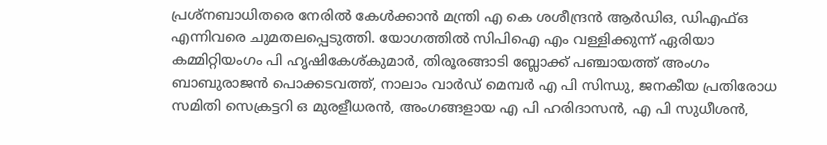പ്രശ്നബാധിതരെ നേരിൽ കേൾക്കാൻ മന്ത്രി എ കെ ശശീന്ദ്രൻ ആർഡിഒ, ഡിഎഫ്ഒ എന്നിവരെ ചുമതലപ്പെടുത്തി. യോഗത്തിൽ സിപിഐ എം വള്ളിക്കുന്ന് ഏരിയാ കമ്മിറ്റിയംഗം പി ഹൃഷികേശ്കുമാർ, തിരൂരങ്ങാടി ബ്ലോക്ക് പഞ്ചായത്ത് അംഗം ബാബുരാജൻ പൊക്കടവത്ത്, നാലാം വാർഡ് മെമ്പർ എ പി സിന്ധു, ജനകീയ പ്രതിരോധ സമിതി സെക്രട്ടറി ഒ മുരളീധരൻ, അംഗങ്ങളായ എ പി ഹരിദാസൻ, എ പി സുധീശൻ,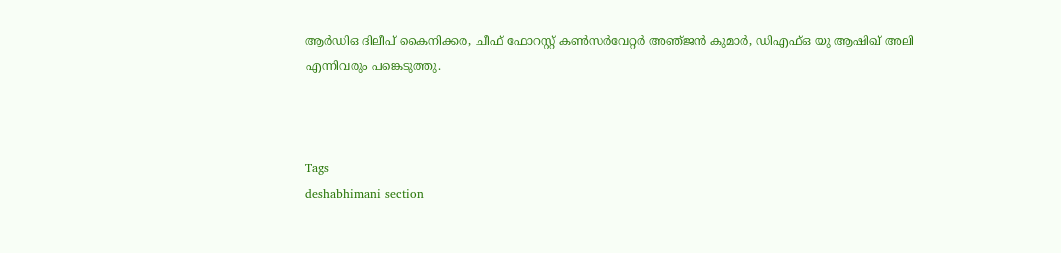ആർഡിഒ ദിലീപ് കൈനിക്കര, ചീഫ് ഫോറസ്റ്റ് കൺസർവേറ്റർ അഞ്‌ജൻ കുമാർ, ഡിഎഫ്ഒ യു ആഷിഖ് അലി എന്നിവരും പങ്കെടുത്തു.



Tags
deshabhimani section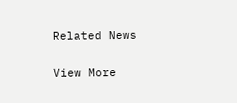Related News

View More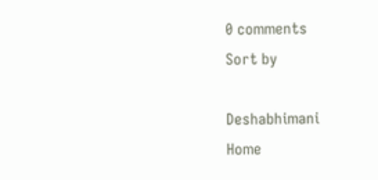0 comments
Sort by

Deshabhimani
Home